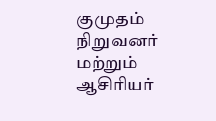குமுதம் நிறுவனர் மற்றும் ஆசிரியர்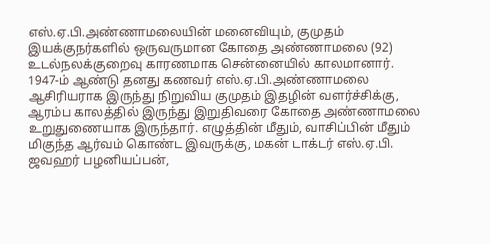எஸ்.ஏ.பி.அண்ணாமலையின் மனைவியும், குமுதம் இயக்குநர்களில் ஒருவருமான கோதை அண்ணாமலை (92) உடல்நலக்குறைவு காரணமாக சென்னையில் காலமானார்.
1947-ம் ஆண்டு தனது கணவர் எஸ்.ஏ.பி.அண்ணாமலை ஆசிரியராக இருந்து நிறுவிய குமுதம் இதழின் வளர்ச்சிக்கு, ஆரம்ப காலத்தில் இருந்து இறுதிவரை கோதை அண்ணாமலை உறுதுணையாக இருந்தார். எழுத்தின் மீதும், வாசிப்பின் மீதும் மிகுந்த ஆர்வம் கொண்ட இவருக்கு, மகன் டாக்டர் எஸ்.ஏ.பி. ஜவஹர் பழனியப்பன்,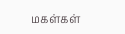மகள்கள்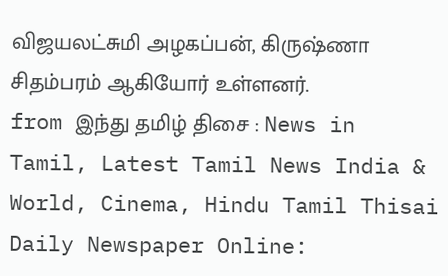விஜயலட்சுமி அழகப்பன், கிருஷ்ணா சிதம்பரம் ஆகியோர் உள்ளனர்.
from இந்து தமிழ் திசை : News in Tamil, Latest Tamil News India & World, Cinema, Hindu Tamil Thisai Daily Newspaper Online: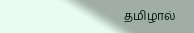தமிழால்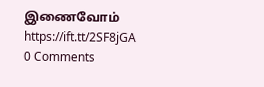இணைவோம் https://ift.tt/2SF8jGA
0 Comments